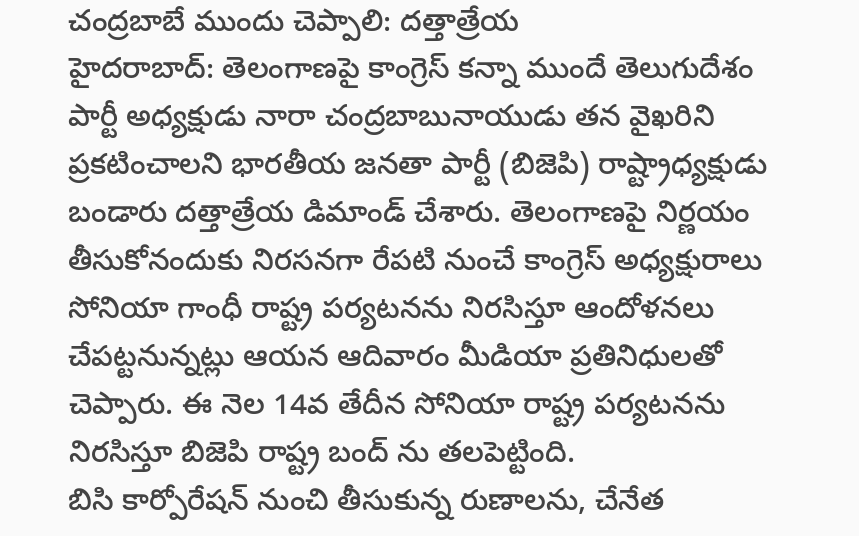చంద్రబాబే ముందు చెప్పాలి: దత్తాత్రేయ
హైదరాబాద్: తెలంగాణపై కాంగ్రెస్ కన్నా ముందే తెలుగుదేశం పార్టీ అధ్యక్షుడు నారా చంద్రబాబునాయుడు తన వైఖరిని ప్రకటించాలని భారతీయ జనతా పార్టీ (బిజెపి) రాష్ట్రాధ్యక్షుడు బండారు దత్తాత్రేయ డిమాండ్ చేశారు. తెలంగాణపై నిర్ణయం తీసుకోనందుకు నిరసనగా రేపటి నుంచే కాంగ్రెస్ అధ్యక్షురాలు సోనియా గాంధీ రాష్ట్ర పర్యటనను నిరసిస్తూ ఆందోళనలు చేపట్టనున్నట్లు ఆయన ఆదివారం మీడియా ప్రతినిధులతో చెప్పారు. ఈ నెల 14వ తేదీన సోనియా రాష్ట్ర పర్యటనను నిరసిస్తూ బిజెపి రాష్ట్ర బంద్ ను తలపెట్టింది.
బిసి కార్పోరేషన్ నుంచి తీసుకున్న రుణాలను, చేనేత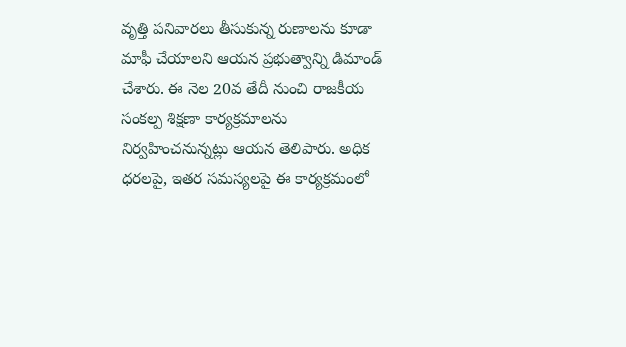వృత్తి పనివారలు తీసుకున్న రుణాలను కూడా మాఫీ చేయాలని ఆయన ప్రభుత్వాన్ని డిమాండ్ చేశారు. ఈ నెల 20వ తేదీ నుంచి రాజకీయ సంకల్ప శిక్షణా కార్యక్రమాలను నిర్వహించనున్నట్లు ఆయన తెలిపారు. అధిక ధరలపై, ఇతర సమస్యలపై ఈ కార్యక్రమంలో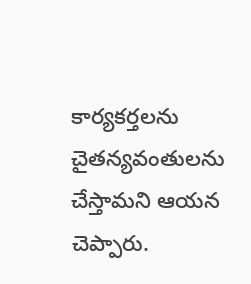కార్యకర్తలను చైతన్యవంతులను చేస్తామని ఆయన చెప్పారు.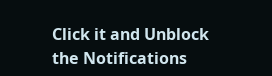Click it and Unblock the Notifications